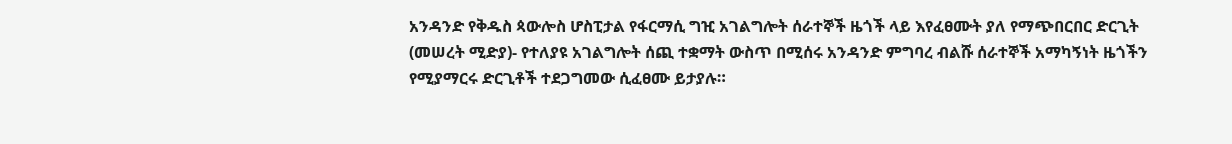አንዳንድ የቅዱስ ጳውሎስ ሆስፒታል የፋርማሲ ግዢ አገልግሎት ሰራተኞች ዜጎች ላይ እየፈፀሙት ያለ የማጭበርበር ድርጊት
(መሠረት ሚድያ)- የተለያዩ አገልግሎት ሰጪ ተቋማት ውስጥ በሚሰሩ አንዳንድ ምግባረ ብልሹ ሰራተኞች አማካኝነት ዜጎችን የሚያማርሩ ድርጊቶች ተደጋግመው ሲፈፀሙ ይታያሉ።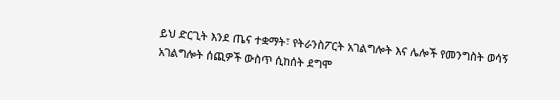ይህ ድርጊት እንደ ጤና ተቋማት፣ የትራንስፖርት አገልግሎት እና ሌሎች የመንግስት ወሳኝ አገልግሎት ሰጪዎች ውስጥ ሲከሰት ደግሞ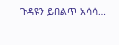ጉዳዩን ይበልጥ አሳሳ…